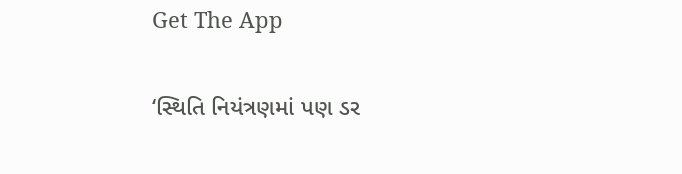Get The App

‘સ્થિતિ નિયંત્રણમાં પણ ડર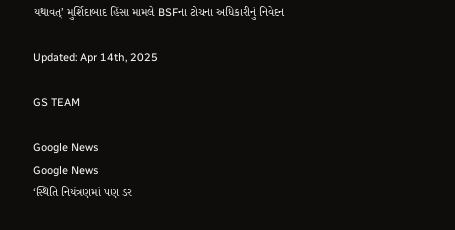યથાવત્’ મુર્શિદાબાદ હિંસા મામલે BSFના ટોચના અધિકારીનું નિવેદન

Updated: Apr 14th, 2025

GS TEAM

Google News
Google News
‘સ્થિતિ નિયંત્રણમાં પણ ડર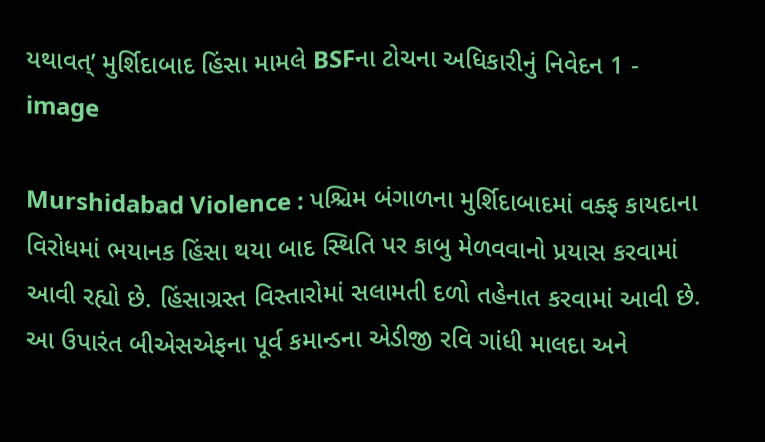યથાવત્’ મુર્શિદાબાદ હિંસા મામલે BSFના ટોચના અધિકારીનું નિવેદન 1 - image

Murshidabad Violence : પશ્ચિમ બંગાળના મુર્શિદાબાદમાં વક્ફ કાયદાના વિરોધમાં ભયાનક હિંસા થયા બાદ સ્થિતિ પર કાબુ મેળવવાનો પ્રયાસ કરવામાં આવી રહ્યો છે. હિંસાગ્રસ્ત વિસ્તારોમાં સલામતી દળો તહેનાત કરવામાં આવી છે. આ ઉપારંત બીએસએફના પૂર્વ કમાન્ડના એડીજી રવિ ગાંધી માલદા અને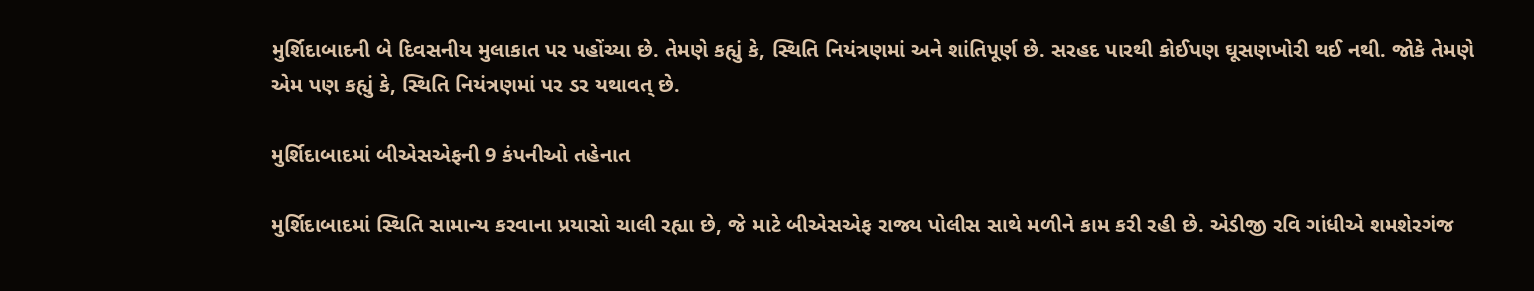મુર્શિદાબાદની બે દિવસનીય મુલાકાત પર પહોંચ્યા છે. તેમણે કહ્યું કે, સ્થિતિ નિયંત્રણમાં અને શાંતિપૂર્ણ છે. સરહદ પારથી કોઈપણ ઘૂસણખોરી થઈ નથી. જોકે તેમણે એમ પણ કહ્યું કે, સ્થિતિ નિયંત્રણમાં પર ડર યથાવત્ છે.

મુર્શિદાબાદમાં બીએસએફની 9 કંપનીઓ તહેનાત

મુર્શિદાબાદમાં સ્થિતિ સામાન્ય કરવાના પ્રયાસો ચાલી રહ્યા છે, જે માટે બીએસએફ રાજ્ય પોલીસ સાથે મળીને કામ કરી રહી છે. એડીજી રવિ ગાંધીએ શમશેરગંજ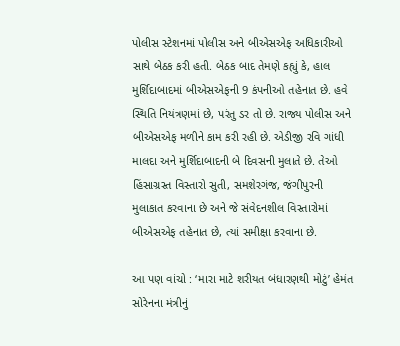પોલીસ સ્ટેશનમાં પોલીસ અને બીએસએફ અધિકારીઓ સાથે બેઠક કરી હતી. બેઠક બાદ તેમણે કહ્યું કે, હાલ મુર્શિદાબાદમાં બીએસએફની 9 કંપનીઓ તહેનાત છે. હવે સ્થિતિ નિયંત્રણમાં છે, પરંતુ ડર તો છે. રાજ્ય પોલીસ અને બીએસએફ મળીને કામ કરી રહી છે. એડીજી રવિ ગાંધી માલદા અને મુર્શિદાબાદની બે દિવસની મુલાતે છે. તેઓ હિંસાગ્રસ્ત વિસ્તારો સુતી, સમશેરગંજ, જંગીપુરની મુલાકાત કરવાના છે અને જે સંવેદનશીલ વિસ્તારોમાં બીએસએફ તહેનાત છે, ત્યાં સમીક્ષા કરવાના છે.

આ પણ વાંચો : ‘મારા માટે શરીયત બંધારણથી મોટું’ હેમંત સોરેનના મંત્રીનું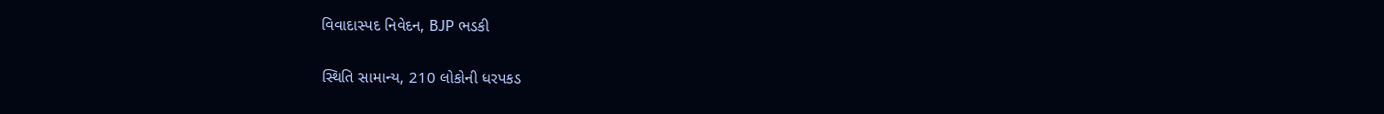વિવાદાસ્પદ નિવેદન, BJP ભડકી

સ્થિતિ સામાન્ય, 210 લોકોની ધરપકડ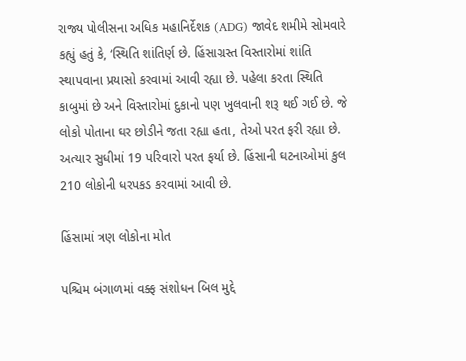રાજ્ય પોલીસના અધિક મહાનિર્દેશક (ADG) જાવેદ શમીમે સોમવારે કહ્યું હતું કે, ‘સ્થિતિ શાંતિર્ણ છે. હિંસાગ્રસ્ત વિસ્તારોમાં શાંતિ સ્થાપવાના પ્રયાસો કરવામાં આવી રહ્યા છે. પહેલા કરતા સ્થિતિ કાબુમાં છે અને વિસ્તારોમાં દુકાનો પણ ખુલવાની શરૂ થઈ ગઈ છે. જે લોકો પોતાના ઘર છોડીને જતા રહ્યા હતા, તેઓ પરત ફરી રહ્યા છે. અત્યાર સુધીમાં 19 પરિવારો પરત ફર્યા છે. હિંસાની ઘટનાઓમાં કુલ 210 લોકોની ધરપકડ કરવામાં આવી છે.

હિંસામાં ત્રણ લોકોના મોત

પશ્ચિમ બંગાળમાં વક્ફ સંશોધન બિલ મુદ્દે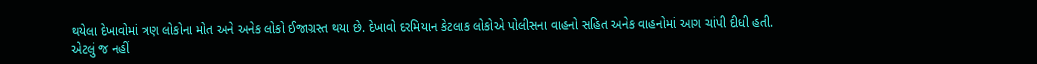થયેલા દેખાવોમાં ત્રણ લોકોના મોત અને અનેક લોકો ઈજાગ્રસ્ત થયા છે. દેખાવો દરમિયાન કેટલાક લોકોએ પોલીસના વાહનો સહિત અનેક વાહનોમાં આગ ચાંપી દીધી હતી. એટલું જ નહીં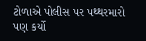ટોળાએ પોલીસ પર પથ્થરમારો પણ કર્યો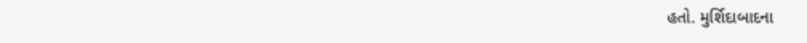હતો. મુર્શિદાબાદના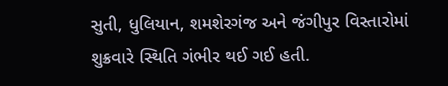સુતી, ધુલિયાન, શમશેરગંજ અને જંગીપુર વિસ્તારોમાં શુક્રવારે સ્થિતિ ગંભીર થઈ ગઈ હતી.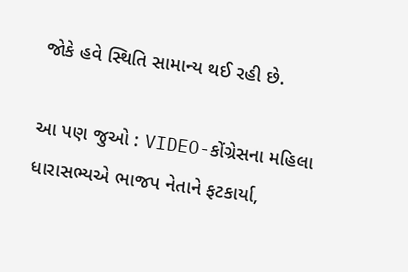જોકે હવે સ્થિતિ સામાન્ય થઈ રહી છે.

આ પણ જુઓ : VIDEO-કોંગ્રેસના મહિલા ધારાસભ્યએ ભાજપ નેતાને ફટકાર્યા,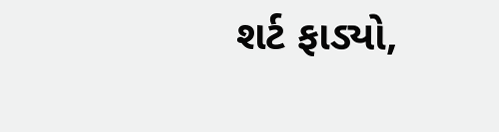શર્ટ ફાડ્યો,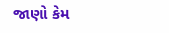જાણો કેમ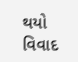થયો વિવાદ